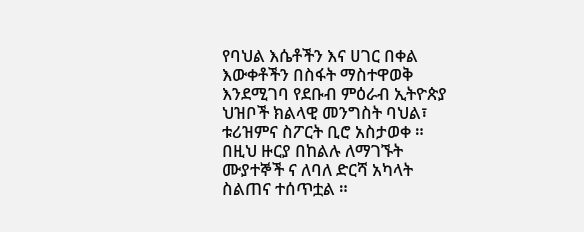የባህል እሴቶችን እና ሀገር በቀል እውቀቶችን በስፋት ማስተዋወቅ እንደሚገባ የደቡብ ምዕራብ ኢትዮጵያ ህዝቦች ክልላዊ መንግስት ባህል፣ ቱሪዝምና ስፖርት ቢሮ አስታወቀ ።
በዚህ ዙርያ በከልሉ ለማገኙት ሙያተኞች ና ለባለ ድርሻ አካላት ስልጠና ተሰጥቷል ።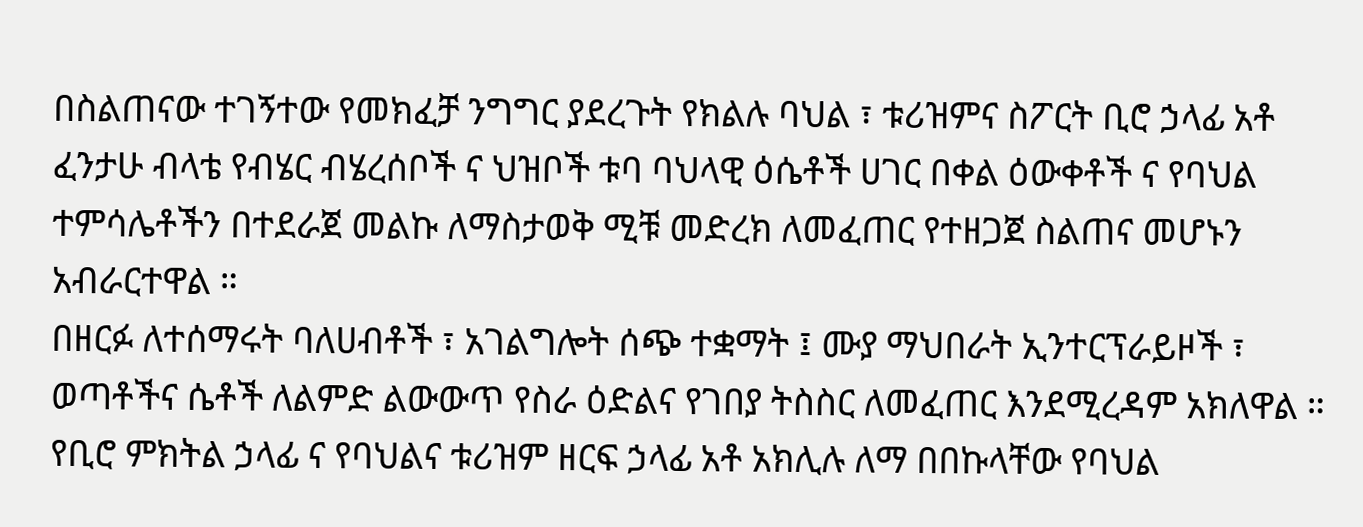በስልጠናው ተገኝተው የመክፈቻ ንግግር ያደረጉት የክልሉ ባህል ፣ ቱሪዝምና ስፖርት ቢሮ ኃላፊ አቶ ፈንታሁ ብላቴ የብሄር ብሄረሰቦች ና ህዝቦች ቱባ ባህላዊ ዕሴቶች ሀገር በቀል ዕውቀቶች ና የባህል ተምሳሌቶችን በተደራጀ መልኩ ለማስታወቅ ሚቹ መድረክ ለመፈጠር የተዘጋጀ ስልጠና መሆኑን አብራርተዋል ።
በዘርፉ ለተሰማሩት ባለሀብቶች ፣ አገልግሎት ሰጭ ተቋማት ፤ ሙያ ማህበራት ኢንተርፕራይዞች ፣ ወጣቶችና ሴቶች ለልምድ ልውውጥ የስራ ዕድልና የገበያ ትስስር ለመፈጠር እንደሚረዳም አክለዋል ።
የቢሮ ምክትል ኃላፊ ና የባህልና ቱሪዝም ዘርፍ ኃላፊ አቶ አክሊሉ ለማ በበኩላቸው የባህል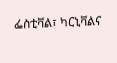ፌስቲቫል፣ ካርኒቫልና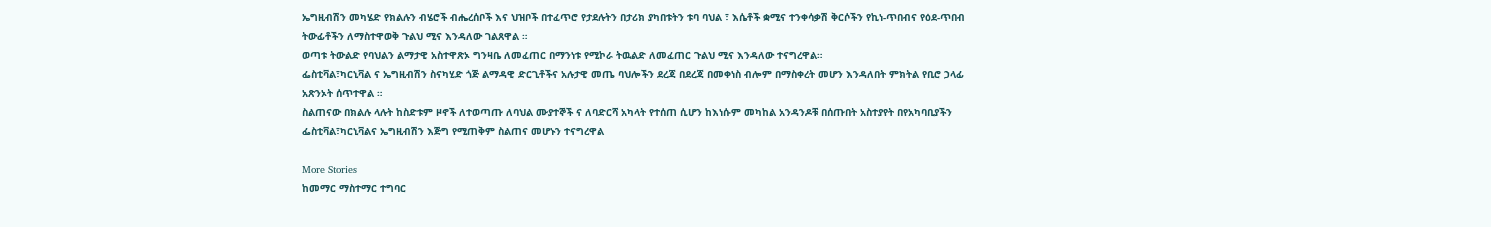ኤግዚብሽን መካሄድ የክልሉን ብሄሮች ብሔረሰቦች እና ህዝቦች በተፈጥሮ የታደሉትን በታሪክ ያካበቱትን ቱባ ባህል ፣ እሴቶች ቋሚና ተንቀሳቃሽ ቅርሶችን የኪነ-ጥበብና የዕደ-ጥበብ ትውፊቶችን ለማስተዋወቅ ጉልህ ሚና እንዳለው ገልጸዋል ።
ወጣቱ ትውልድ የባህልን ልማታዊ አስተዋጽኦ ግንዛቤ ለመፈጠር በማንነቱ የሚኮራ ትዉልድ ለመፈጠር ጉልህ ሚና እንዳለው ተናግረዋል።
ፌስቲቫል፣ካርኒቫል ና ኤግዚብሽን ስናካሂድ ጎጅ ልማዳዊ ድርጊቶችና አሉታዊ መጤ ባህሎችን ደረጃ በደረጃ በመቀነስ ብሎም በማስቀረት መሆን እንዳለበት ምክትል የቢሮ ኃላፊ አጽንኦት ሰጥተዋል ።
ስልጠናው በክልሉ ላሉት ከስድቱም ዞኖች ለተወጣጡ ለባህል ሙያተኞች ና ለባድርሻ አካላት የተሰጠ ሲሆን ከእነሱም መካከል አንዳንዶቹ በሰጡበት አስተያየት በየአካባቢያችን ፌስቲቫል፣ካርኒቫልና ኤግዚብሽን እጅግ የሚጠቅም ስልጠና መሆኑን ተናግረዋል

More Stories
ከመማር ማስተማር ተግባር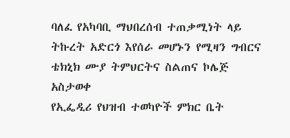ባለፈ የአካባቢ ማህበረሰብ ተጠቃሚነት ላይ ትኩረት አድርጎ እየሰራ መሆኑን የሚዛን ግብርና ቴክኒክ ሙያ ትምህርትና ስልጠና ኮሌጅ አስታወቀ
የኢፌዲሪ የህዝብ ተወካዮች ምክር ቤት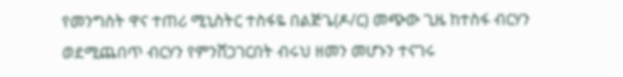የመንግስት ዋና ተጠሪ ሚኒስትር ተስፋዬ በልጅጌ(ዶ/ር) መጭው ጊዜ ከተስፋ ብርሃን ወደሚጨበጥ ብርሃን የምንሸጋገርበት ብሩህ ዘመን መሆኑን ተናገሩ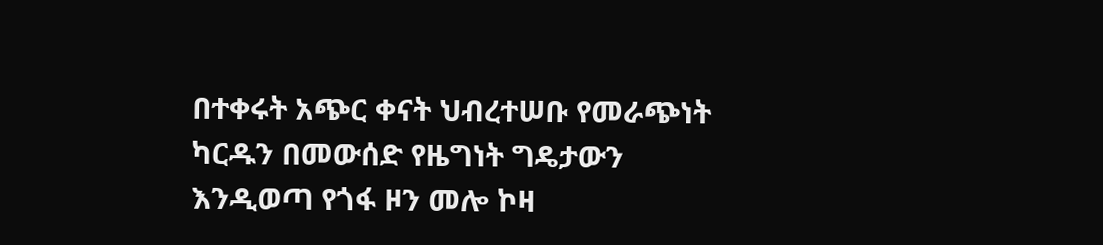በተቀሩት አጭር ቀናት ህብረተሠቡ የመራጭነት ካርዱን በመውሰድ የዜግነት ግዴታውን እንዲወጣ የጎፋ ዞን መሎ ኮዛ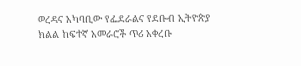ወረዳና አካባቢው የፌደራልና የደቡብ ኢትዮጵያ ክልል ከፍተኛ አመራሮች ጥሪ አቀረቡ